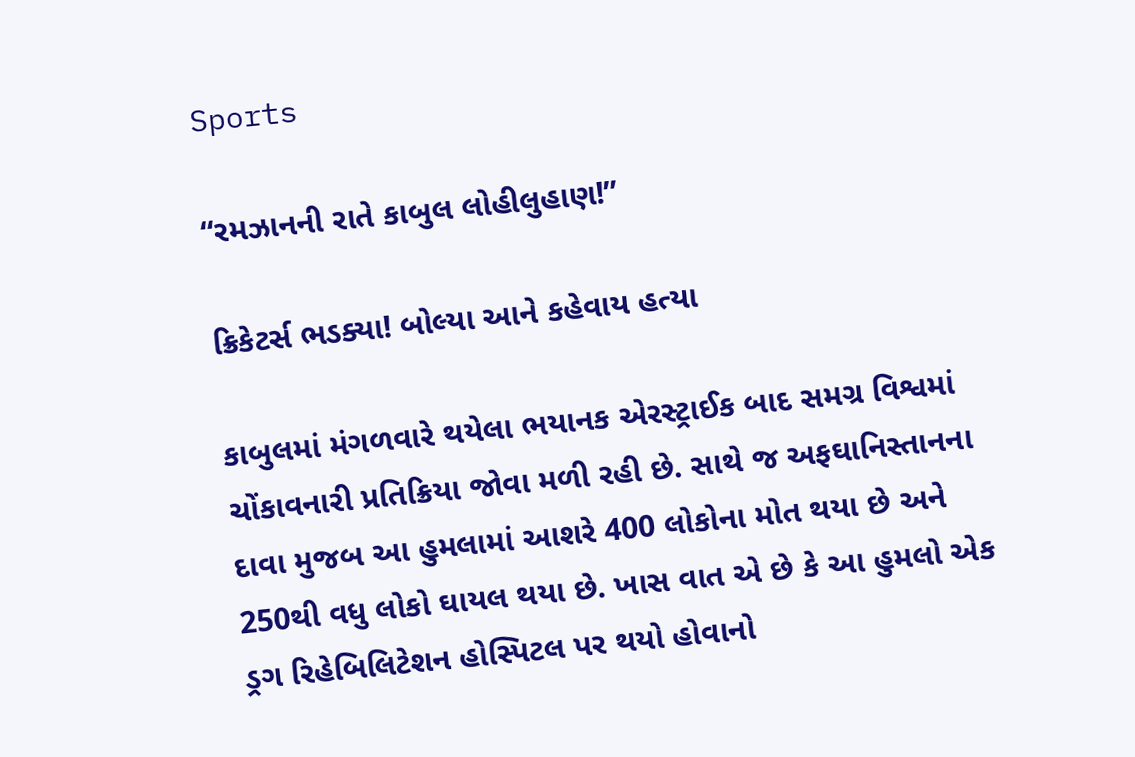Sports

“રમઝાનની રાતે કાબુલ લોહીલુહાણ!”

ક્રિકેટર્સ ભડક્યા! બોલ્યા આને કહેવાય હત્યા

કાબુલમાં મંગળવારે થયેલા ભયાનક એરસ્ટ્રાઈક બાદ સમગ્ર વિશ્વમાં ચોંકાવનારી પ્રતિક્રિયા જોવા મળી રહી છે. સાથે જ અફઘાનિસ્તાનના દાવા મુજબ આ હુમલામાં આશરે 400 લોકોના મોત થયા છે અને 250થી વધુ લોકો ઘાયલ થયા છે. ખાસ વાત એ છે કે આ હુમલો એક ડ્રગ રિહેબિલિટેશન હોસ્પિટલ પર થયો હોવાનો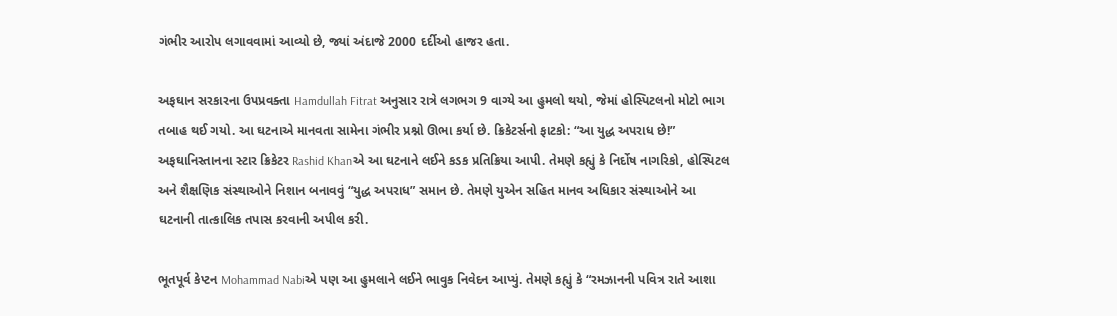ગંભીર આરોપ લગાવવામાં આવ્યો છે, જ્યાં અંદાજે 2000 દર્દીઓ હાજર હતા.

અફઘાન સરકારના ઉપપ્રવક્તા Hamdullah Fitrat અનુસાર રાત્રે લગભગ 9 વાગ્યે આ હુમલો થયો, જેમાં હોસ્પિટલનો મોટો ભાગ તબાહ થઈ ગયો. આ ઘટનાએ માનવતા સામેના ગંભીર પ્રશ્નો ઊભા કર્યા છે. ક્રિકેટર્સનો ફાટકો: “આ યુદ્ધ અપરાધ છે!”
અફઘાનિસ્તાનના સ્ટાર ક્રિકેટર Rashid Khanએ આ ઘટનાને લઈને કડક પ્રતિક્રિયા આપી. તેમણે કહ્યું કે નિર્દોષ નાગરિકો, હોસ્પિટલ અને શૈક્ષણિક સંસ્થાઓને નિશાન બનાવવું “યુદ્ધ અપરાધ” સમાન છે. તેમણે યુએન સહિત માનવ અધિકાર સંસ્થાઓને આ ઘટનાની તાત્કાલિક તપાસ કરવાની અપીલ કરી.

ભૂતપૂર્વ કેપ્ટન Mohammad Nabiએ પણ આ હુમલાને લઈને ભાવુક નિવેદન આપ્યું. તેમણે કહ્યું કે “રમઝાનની પવિત્ર રાતે આશા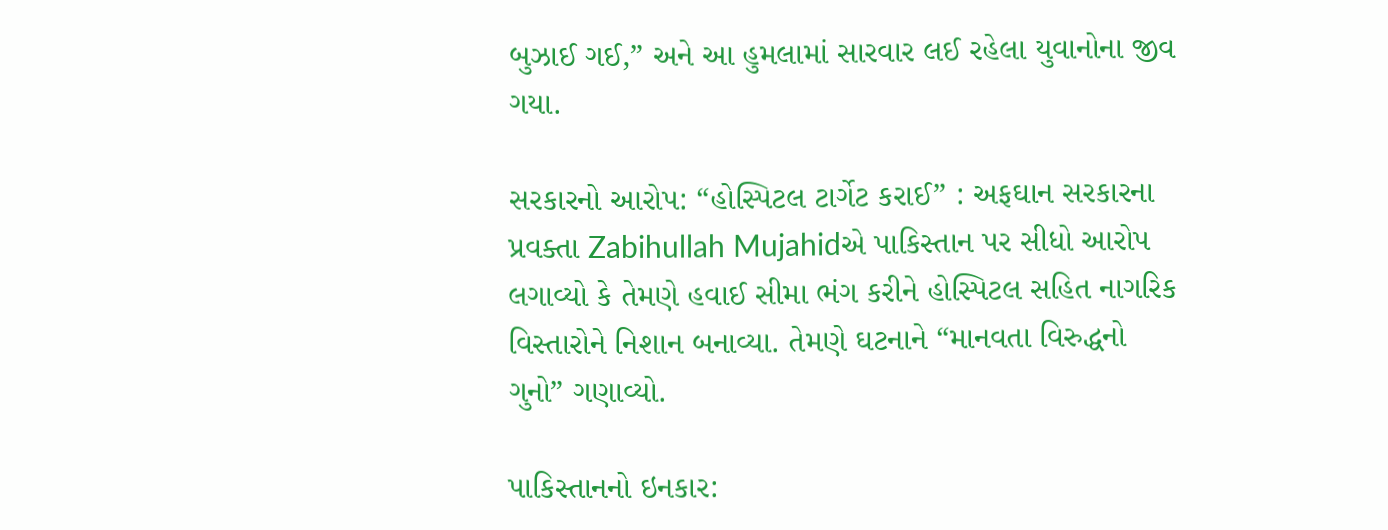બુઝાઈ ગઈ,” અને આ હુમલામાં સારવાર લઈ રહેલા યુવાનોના જીવ ગયા.

સરકારનો આરોપ: “હોસ્પિટલ ટાર્ગેટ કરાઈ” : અફઘાન સરકારના પ્રવક્તા Zabihullah Mujahidએ પાકિસ્તાન પર સીધો આરોપ લગાવ્યો કે તેમણે હવાઈ સીમા ભંગ કરીને હોસ્પિટલ સહિત નાગરિક વિસ્તારોને નિશાન બનાવ્યા. તેમણે ઘટનાને “માનવતા વિરુદ્ધનો ગુનો” ગણાવ્યો.

પાકિસ્તાનનો ઇનકાર: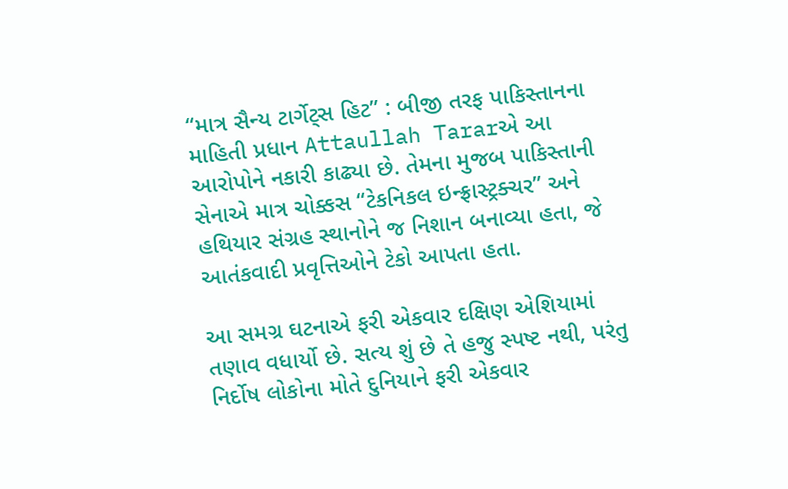“માત્ર સૈન્ય ટાર્ગેટ્સ હિટ” : બીજી તરફ પાકિસ્તાનના માહિતી પ્રધાન Attaullah Tararએ આ આરોપોને નકારી કાઢ્યા છે. તેમના મુજબ પાકિસ્તાની સેનાએ માત્ર ચોક્કસ “ટેકનિકલ ઇન્ફ્રાસ્ટ્રક્ચર” અને હથિયાર સંગ્રહ સ્થાનોને જ નિશાન બનાવ્યા હતા, જે આતંકવાદી પ્રવૃત્તિઓને ટેકો આપતા હતા.

આ સમગ્ર ઘટનાએ ફરી એકવાર દક્ષિણ એશિયામાં તણાવ વધાર્યો છે. સત્ય શું છે તે હજુ સ્પષ્ટ નથી, પરંતુ નિર્દોષ લોકોના મોતે દુનિયાને ફરી એકવાર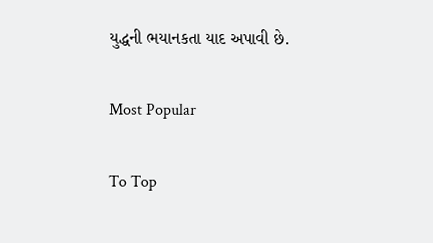યુદ્ધની ભયાનકતા યાદ અપાવી છે.

Most Popular

To Top